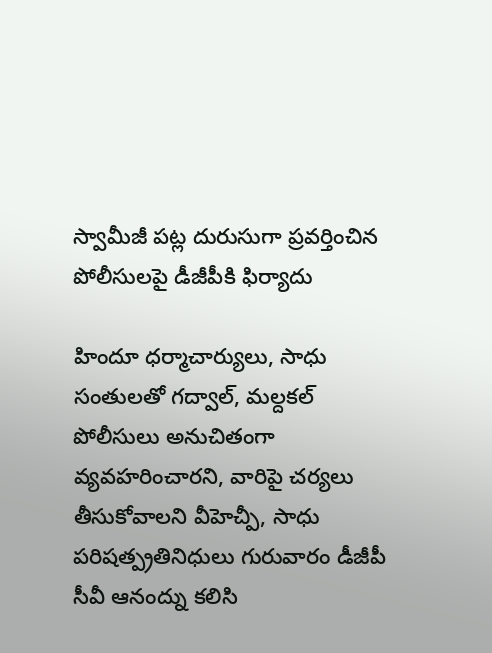స్వామీజీ పట్ల దురుసుగా ప్రవర్తించిన పోలీసులపై డీజీపీకి ఫిర్యాదు

హిందూ ధర్మాచార్యులు, సాధు సంతులతో గద్వాల్, మల్దకల్ పోలీసులు అనుచితంగా వ్యవహరించారని, వారిపై చర్యలు తీసుకోవాలని వీహెచ్పీ, సాధు పరిషత్ప్రతినిధులు గురువారం డీజీపీ సీవీ ఆనంద్ను కలిసి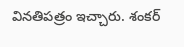వినతిపత్రం ఇచ్చారు. శంకర్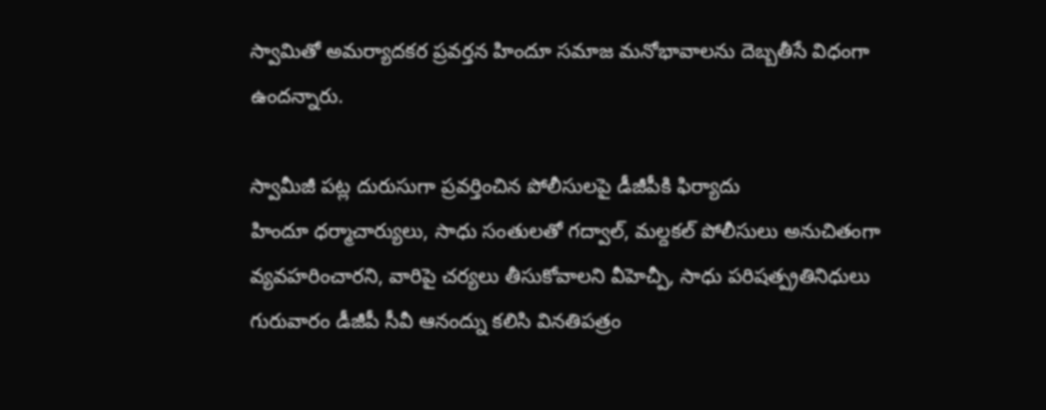స్వామితో అమర్యాదకర ప్రవర్తన హిందూ సమాజ మనోభావాలను దెబ్బతీసే విధంగా ఉందన్నారు.

స్వామీజీ పట్ల దురుసుగా ప్రవర్తించిన పోలీసులపై డీజీపీకి ఫిర్యాదు
హిందూ ధర్మాచార్యులు, సాధు సంతులతో గద్వాల్, మల్దకల్ పోలీసులు అనుచితంగా వ్యవహరించారని, వారిపై చర్యలు తీసుకోవాలని వీహెచ్పీ, సాధు పరిషత్ప్రతినిధులు గురువారం డీజీపీ సీవీ ఆనంద్ను కలిసి వినతిపత్రం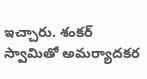ఇచ్చారు. శంకర్ స్వామితో అమర్యాదకర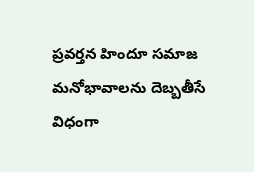ప్రవర్తన హిందూ సమాజ మనోభావాలను దెబ్బతీసే విధంగా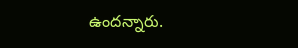ఉందన్నారు.